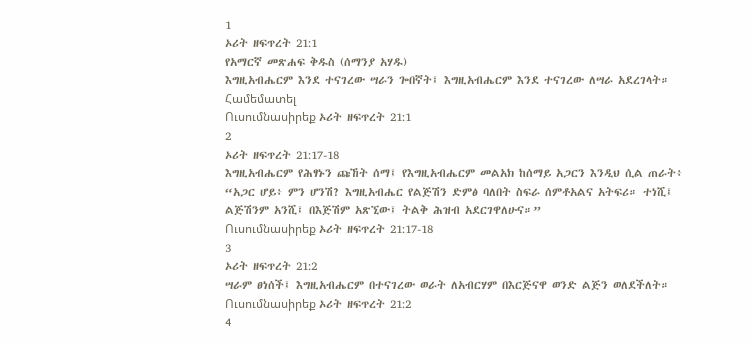1
ኦሪት ዘፍጥረት 21:1
የአማርኛ መጽሐፍ ቅዱስ (ሰማንያ አሃዱ)
እግዚአብሔርም እንደ ተናገረው ሣራን ጐበኛት፤ እግዚአብሔርም እንደ ተናገረው ለሣራ አደረገላት።
Համեմատել
Ուսումնասիրեք ኦሪት ዘፍጥረት 21:1
2
ኦሪት ዘፍጥረት 21:17-18
እግዚአብሔርም የሕፃኑን ጩኸት ሰማ፤ የእግዚአብሔርም መልአክ ከሰማይ አጋርን እንዲህ ሲል ጠራት፥ “አጋር ሆይ፥ ምን ሆንሽ? እግዚአብሔር የልጅሽን ድምፅ ባለበት ስፍራ ሰምቶአልና አትፍሪ። ተነሺ፤ ልጅሽንም አንሺ፤ በእጅሽም አጽኚው፤ ትልቅ ሕዝብ አደርገዋለሁና።”
Ուսումնասիրեք ኦሪት ዘፍጥረት 21:17-18
3
ኦሪት ዘፍጥረት 21:2
ሣራም ፀነሰች፤ እግዚአብሔርም በተናገረው ወራት ለአብርሃም በእርጅናዋ ወንድ ልጅን ወለደችለት።
Ուսումնասիրեք ኦሪት ዘፍጥረት 21:2
4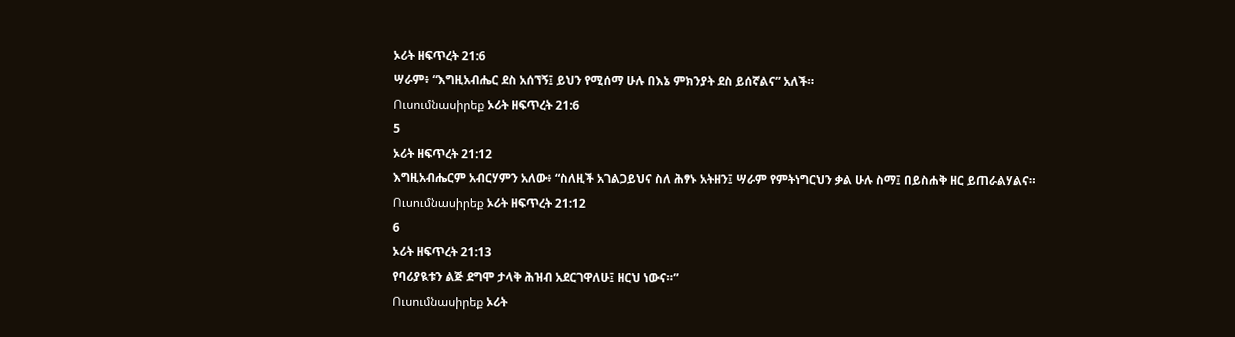ኦሪት ዘፍጥረት 21:6
ሣራም፥ “እግዚአብሔር ደስ አሰኘኝ፤ ይህን የሚሰማ ሁሉ በእኔ ምክንያት ደስ ይሰኛልና” አለች።
Ուսումնասիրեք ኦሪት ዘፍጥረት 21:6
5
ኦሪት ዘፍጥረት 21:12
እግዚአብሔርም አብርሃምን አለው፥ “ስለዚች አገልጋይህና ስለ ሕፃኑ አትዘን፤ ሣራም የምትነግርህን ቃል ሁሉ ስማ፤ በይስሐቅ ዘር ይጠራልሃልና።
Ուսումնասիրեք ኦሪት ዘፍጥረት 21:12
6
ኦሪት ዘፍጥረት 21:13
የባሪያዪቱን ልጅ ደግሞ ታላቅ ሕዝብ አደርገዋለሁ፤ ዘርህ ነውና።”
Ուսումնասիրեք ኦሪት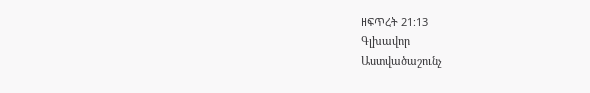ዘፍጥረት 21:13
Գլխավոր
Աստվածաշունչ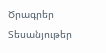Ծրագրեր
Տեսանյութեր